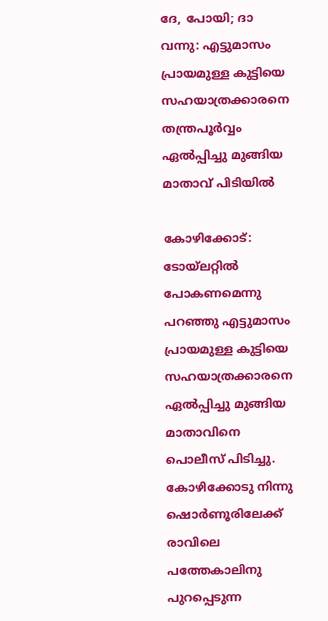ദേ, പോയി; ദാ വന്നു: എട്ടുമാസം പ്രായമുള്ള കുട്ടിയെ സഹയാത്രക്കാരനെ തന്ത്രപൂര്‍വ്വം ഏല്‍പ്പിച്ചു മുങ്ങിയ മാതാവ് പിടിയില്‍

കോഴിക്കോട്: ടോയ്‌ലറ്റില്‍ പോകണമെന്നു പറഞ്ഞു എട്ടുമാസം പ്രായമുള്ള കുട്ടിയെ സഹയാത്രക്കാരനെ ഏല്‍പ്പിച്ചു മുങ്ങിയ മാതാവിനെ പൊലീസ് പിടിച്ചു. കോഴിക്കോടു നിന്നു ഷൊര്‍ണൂരിലേക്ക് രാവിലെ പത്തേകാലിനു പുറപ്പെടുന്ന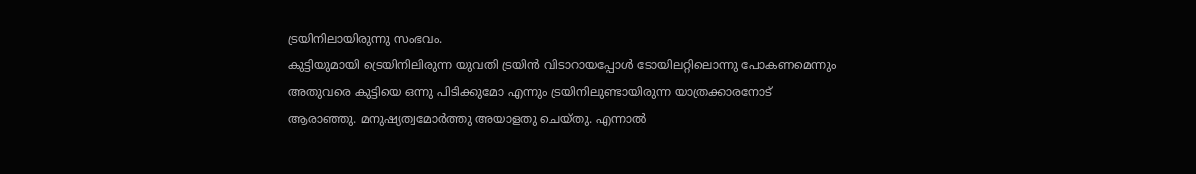ട്രയിനിലായിരുന്നു സംഭവം.
കുട്ടിയുമായി ട്രെയിനിലിരുന്ന യുവതി ട്രയിന്‍ വിടാറായപ്പോള്‍ ടോയിലറ്റിലൊന്നു പോകണമെന്നും അതുവരെ കുട്ടിയെ ഒന്നു പിടിക്കുമോ എന്നും ട്രയിനിലുണ്ടായിരുന്ന യാത്രക്കാരനോട് ആരാഞ്ഞു. മനുഷ്യത്വമോര്‍ത്തു അയാളതു ചെയ്തു. എന്നാല്‍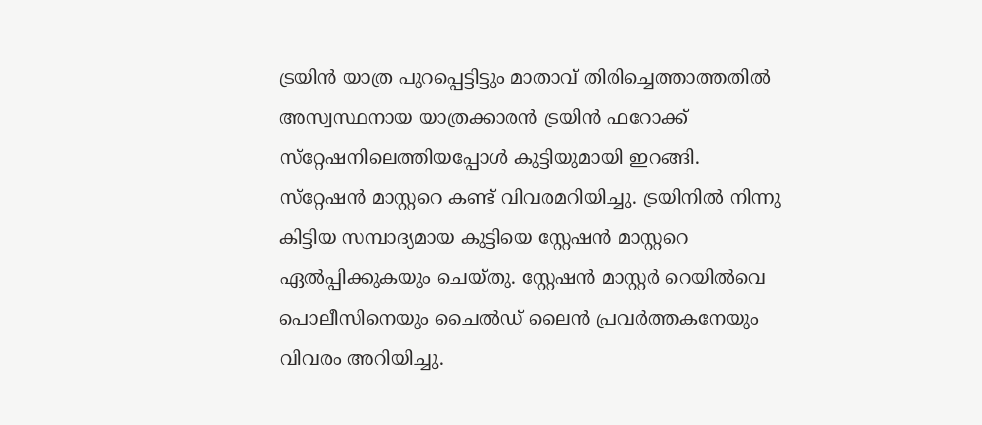ട്രയിന്‍ യാത്ര പുറപ്പെട്ടിട്ടും മാതാവ് തിരിച്ചെത്താത്തതില്‍ അസ്വസ്ഥനായ യാത്രക്കാരന്‍ ട്രയിന്‍ ഫറോക്ക് സ്‌റ്റേഷനിലെത്തിയപ്പോള്‍ കുട്ടിയുമായി ഇറങ്ങി. സ്‌റ്റേഷന്‍ മാസ്റ്ററെ കണ്ട് വിവരമറിയിച്ചു. ട്രയിനില്‍ നിന്നു കിട്ടിയ സമ്പാദ്യമായ കുട്ടിയെ സ്റ്റേഷന്‍ മാസ്റ്ററെ ഏല്‍പ്പിക്കുകയും ചെയ്തു. സ്റ്റേഷന്‍ മാസ്റ്റര്‍ റെയില്‍വെ പൊലീസിനെയും ചൈല്‍ഡ് ലൈന്‍ പ്രവര്‍ത്തകനേയും വിവരം അറിയിച്ചു.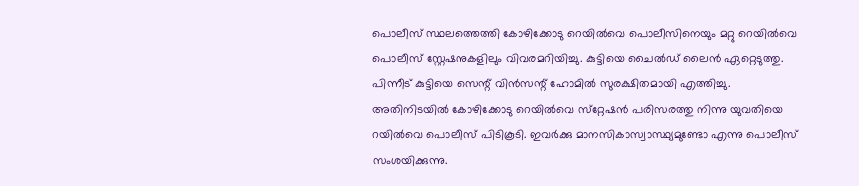പൊലീസ് സ്ഥലത്തെത്തി കോഴിക്കോടു റെയില്‍വെ പൊലീസിനെയും മറ്റു റെയില്‍വെ പൊലീസ് സ്റ്റേഷനുകളിലും വിവരമറിയിച്ചു. കുട്ടിയെ ചൈല്‍ഡ് ലൈന്‍ ഏറ്റെടുത്തു. പിന്നീട് കുട്ടിയെ സെന്റ് വിന്‍സന്റ് ഹോമില്‍ സുരക്ഷിതമായി എത്തിച്ചു.
അതിനിടയില്‍ കോഴിക്കോടു റെയില്‍വെ സ്‌റ്റേഷന്‍ പരിസരത്തു നിന്നു യുവതിയെ റയില്‍വെ പൊലീസ് പിടികൂടി. ഇവര്‍ക്കു മാനസികാസ്വാസ്ഥ്യമുണ്ടോ എന്നു പൊലീസ് സംശയിക്കുന്നു.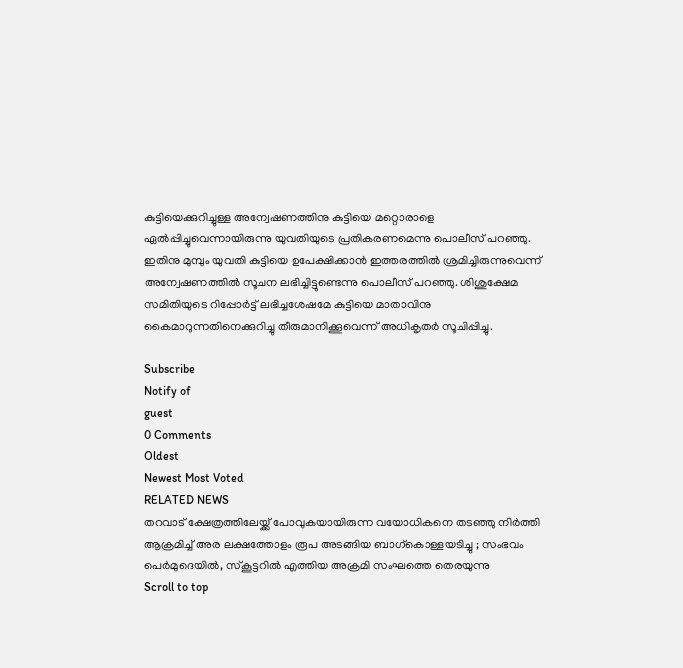കുട്ടിയെക്കുറിച്ചുള്ള അന്വേഷണത്തിനു കുട്ടിയെ മറ്റൊരാളെ ഏല്‍പ്പിച്ചുവെന്നായിരുന്നു യുവതിയുടെ പ്രതികരണമെന്നു പൊലീസ് പറഞ്ഞു. ഇതിനു മുമ്പും യുവതി കുട്ടിയെ ഉപേക്ഷിക്കാന്‍ ഇത്തരത്തില്‍ ശ്രമിച്ചിരുന്നുവെന്ന് അന്വേഷണത്തില്‍ സൂചന ലഭിച്ചിട്ടുണ്ടെന്നു പൊലീസ് പറഞ്ഞു. ശിശുക്ഷേമ സമിതിയുടെ റിപ്പോര്‍ട്ട് ലഭിച്ചശേഷമേ കുട്ടിയെ മാതാവിനു കൈമാറുന്നതിനെക്കുറിച്ചു തീരുമാനിക്കൂവെന്ന് അധികൃതര്‍ സൂചിപ്പിച്ചു.

Subscribe
Notify of
guest
0 Comments
Oldest
Newest Most Voted
RELATED NEWS
തറവാട് ക്ഷേത്രത്തിലേയ്ക്ക് പോവുകയായിരുന്ന വയോധികനെ തടഞ്ഞു നിർത്തി ആക്രമിച്ച് അര ലക്ഷത്തോളം രൂപ അടങ്ങിയ ബാഗ്കൊള്ളയടിച്ചു ; സംഭവം പെർമുദെയിൽ, സ്കൂട്ടറിൽ എത്തിയ അക്രമി സംഘത്തെ തെരയുന്നു
Scroll to top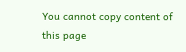You cannot copy content of this page